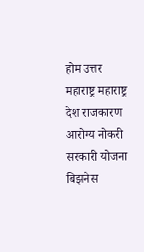होम उत्तर महाराष्ट्र महाराष्ट्र देश राजकारण आरोग्य नोकरी सरकारी योजना बिझनेस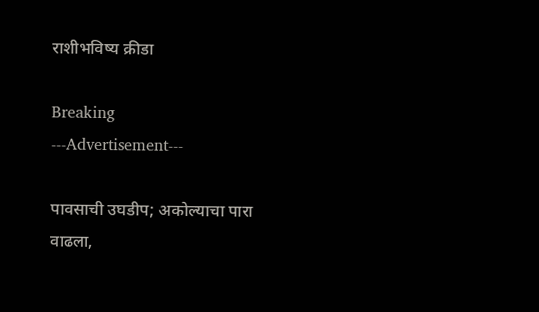राशीभविष्य क्रीडा

Breaking
---Advertisement---

पावसाची उघडीप; अकोल्याचा पारा वाढला,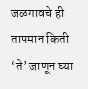जळगावचे ही तापमान किती ‘ते’ जाणून घ्या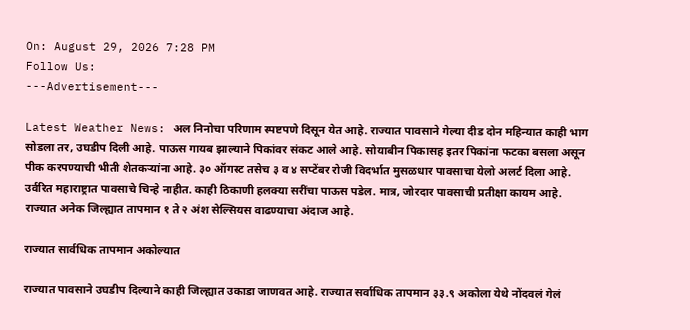On: August 29, 2026 7:28 PM
Follow Us:
---Advertisement---

Latest Weather News: अल निनोचा परिणाम स्पष्टपणे दिसून येत आहे. राज्यात पावसाने गेल्या दीड दोन महिन्यात काही भाग सोडला तर, उघडीप दिली आहे. पाऊस गायब झाल्याने पिकांवर संकट आले आहे. सोयाबीन पिकासह इतर पिकांना फटका बसला असून पीक करपण्याची भीती शेतकऱ्यांना आहे. ३० ऑगस्ट तसेच ३ व ४ सप्टेंबर रोजी विदर्भात मुसळधार पावसाचा येलो अलर्ट दिला आहे. उर्वरित महाराष्ट्रात पावसाचे चिन्हे नाहीत. काही ठिकाणी हलक्या सरींचा पाऊस पडेल. मात्र, जोरदार पावसाची प्रतीक्षा कायम आहे. राज्यात अनेक जिल्ह्यात तापमान १ ते २ अंश सेल्सियस वाढण्याचा अंदाज आहे.

राज्यात सार्वधिक तापमान अकोल्यात

राज्यात पावसाने उघडीप दिल्याने काही जिल्ह्यात उकाडा जाणवत आहे. राज्यात सर्वाधिक तापमान ३३.९ अकोला येथे नोंदवलं गेलं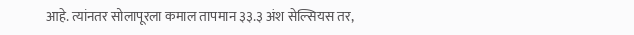आहे. त्यांनतर सोलापूरला कमाल तापमान ३३.३ अंश सेल्सियस तर,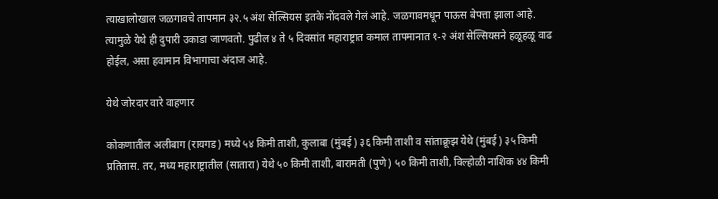त्याखालोखाल जळगावचे तापमान ३२.५ अंश सेल्सियस इतके नोंदवले गेलं आहे. जळगावमधून पाऊस बेपत्ता झाला आहे. त्यामुळे येथे ही दुपारी उकाडा जाणवतो. पुढील ४ ते ५ दिवसांत महाराष्ट्रात कमाल तापमानात १-२ अंश सेल्सियसने हळूहळू वाढ होईल, असा हवामान विभागाचा अंदाज आहे.

येथे जोरदार वारे वाहणार

कोकणातील अलीबाग (रायगड) मध्ये ५४ किमी ताशी, कुलाबा (मुंबई) ३६ किमी ताशी व सांताक्रूझ येथे (मुंबई) ३५ किमी प्रतितास. तर, मध्य महाराष्ट्रातील (सातारा) येथे ५० किमी ताशी, बारामती (पुणे) ५० किमी ताशी, विल्होळी नाशिक ४४ किमी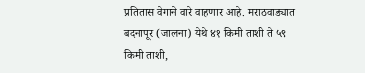प्रतितास वेगाने वारे वाहणार आहे. मराठवाड्यात बदनापूर (जालना) येथे ४१ किमी ताशी ते ५९ किमी ताशी,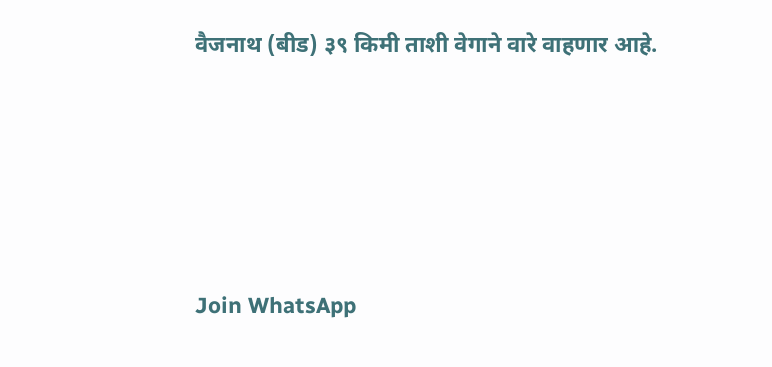वैजनाथ (बीड) ३९ किमी ताशी वेगाने वारे वाहणार आहे.





Join WhatsApp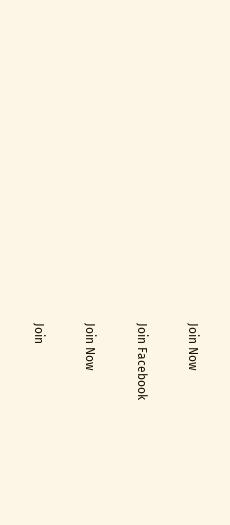Join Now

Join Facebook

Join Now

Join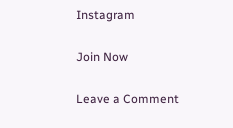Instagram

Join Now

Leave a Comment